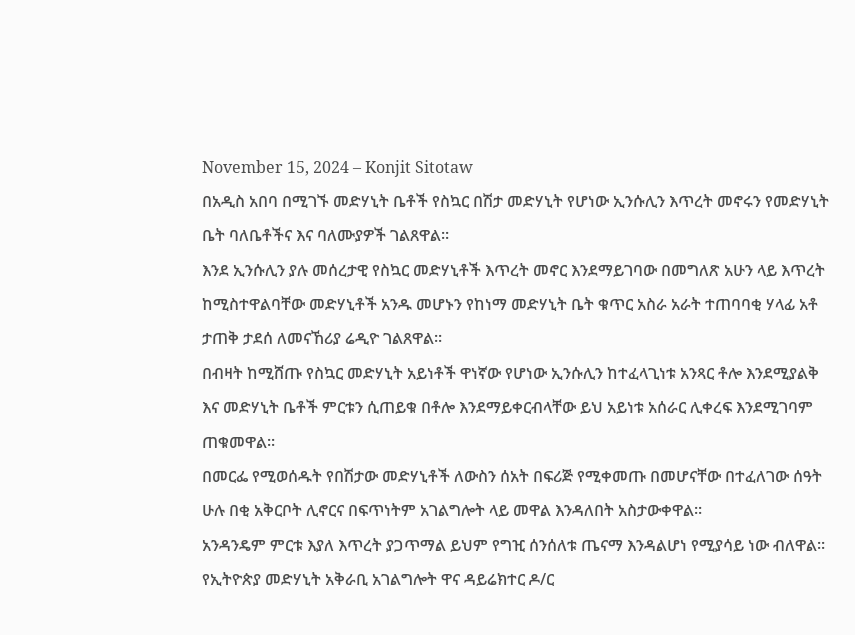November 15, 2024 – Konjit Sitotaw
በአዲስ አበባ በሚገኙ መድሃኒት ቤቶች የስኳር በሽታ መድሃኒት የሆነው ኢንሱሊን እጥረት መኖሩን የመድሃኒት ቤት ባለቤቶችና እና ባለሙያዎች ገልጸዋል፡፡
እንደ ኢንሱሊን ያሉ መሰረታዊ የስኳር መድሃኒቶች እጥረት መኖር እንደማይገባው በመግለጽ አሁን ላይ እጥረት ከሚስተዋልባቸው መድሃኒቶች አንዱ መሆኑን የከነማ መድሃኒት ቤት ቁጥር አስራ አራት ተጠባባቂ ሃላፊ አቶ ታጠቅ ታደሰ ለመናኸሪያ ሬዲዮ ገልጸዋል፡፡
በብዛት ከሚሸጡ የስኳር መድሃኒት አይነቶች ዋነኛው የሆነው ኢንሱሊን ከተፈላጊነቱ አንጻር ቶሎ እንደሚያልቅ እና መድሃኒት ቤቶች ምርቱን ሲጠይቁ በቶሎ እንደማይቀርብላቸው ይህ አይነቱ አሰራር ሊቀረፍ እንደሚገባም ጠቁመዋል፡፡
በመርፌ የሚወሰዱት የበሽታው መድሃኒቶች ለውስን ሰአት በፍሪጅ የሚቀመጡ በመሆናቸው በተፈለገው ሰዓት ሁሉ በቂ አቅርቦት ሊኖርና በፍጥነትም አገልግሎት ላይ መዋል እንዳለበት አስታውቀዋል፡፡
አንዳንዴም ምርቱ እያለ እጥረት ያጋጥማል ይህም የግዢ ሰንሰለቱ ጤናማ እንዳልሆነ የሚያሳይ ነው ብለዋል፡፡
የኢትዮጵያ መድሃኒት አቅራቢ አገልግሎት ዋና ዳይሬክተር ዶ/ር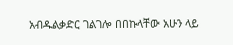አብዱልቃድር ገልገሎ በበኩላቸው አሁን ላይ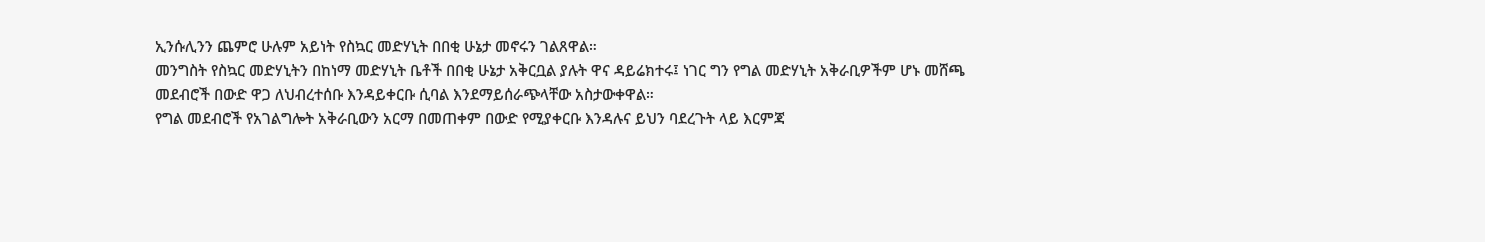ኢንሱሊንን ጨምሮ ሁሉም አይነት የስኳር መድሃኒት በበቂ ሁኔታ መኖሩን ገልጸዋል።
መንግስት የስኳር መድሃኒትን በከነማ መድሃኒት ቤቶች በበቂ ሁኔታ አቅርቧል ያሉት ዋና ዳይሬክተሩ፤ ነገር ግን የግል መድሃኒት አቅራቢዎችም ሆኑ መሸጫ መደብሮች በውድ ዋጋ ለህብረተሰቡ እንዳይቀርቡ ሲባል እንደማይሰራጭላቸው አስታውቀዋል።
የግል መደብሮች የአገልግሎት አቅራቢውን አርማ በመጠቀም በውድ የሚያቀርቡ እንዳሉና ይህን ባደረጉት ላይ እርምጃ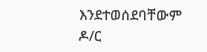እንደተወሰደባቸውም ዶ/ር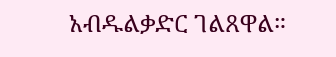አብዱልቃድር ገልጸዋል።